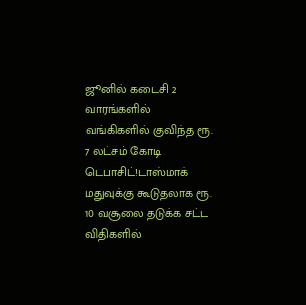ஜூனில் கடைசி 2 வாரங்களில் வங்கிகளில் குவிந்த ரூ. 7 லட்சம் கோடி டெபாசிட்!டாஸ்மாக் மதுவுக்கு கூடுதலாக ரூ. 10 வசூலை தடுக்க சட்ட விதிகளில்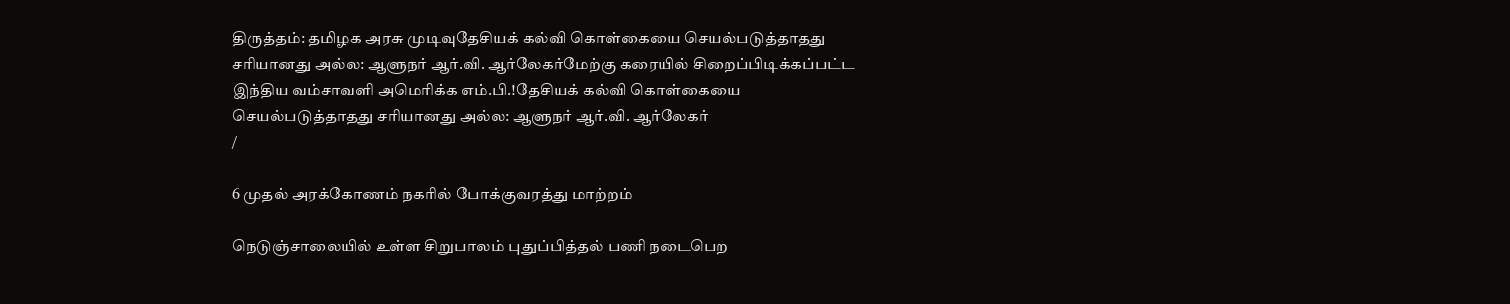திருத்தம்: தமிழக அரசு முடிவுதேசியக் கல்வி கொள்கையை செயல்படுத்தாதது சரியானது அல்ல: ஆளுநர் ஆர்.வி. ஆர்லேகர்மேற்கு கரையில் சிறைப்பிடிக்கப்பட்ட இந்திய வம்சாவளி அமெரிக்க எம்.பி.!தேசியக் கல்வி கொள்கையை செயல்படுத்தாதது சரியானது அல்ல: ஆளுநர் ஆர்.வி. ஆர்லேகர்
/

6 முதல் அரக்கோணம் நகரில் போக்குவரத்து மாற்றம்

நெடுஞ்சாலையில் உள்ள சிறுபாலம் புதுப்பித்தல் பணி நடைபெற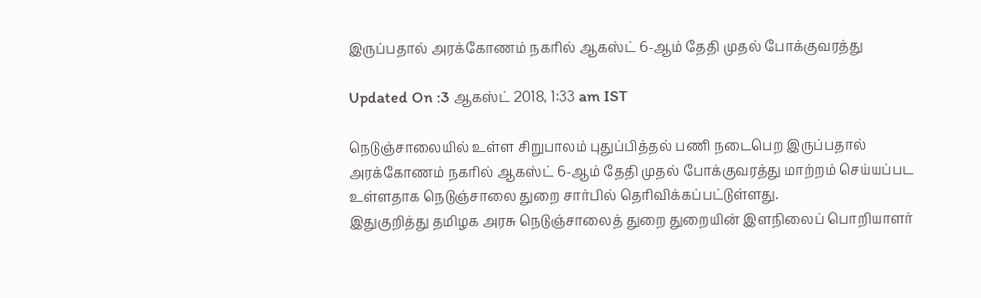இருப்பதால் அரக்கோணம் நகரில் ஆகஸ்ட் 6-ஆம் தேதி முதல் போக்குவரத்து

Updated On :3 ஆகஸ்ட் 2018, 1:33 am IST

நெடுஞ்சாலையில் உள்ள சிறுபாலம் புதுப்பித்தல் பணி நடைபெற இருப்பதால் அரக்கோணம் நகரில் ஆகஸ்ட் 6-ஆம் தேதி முதல் போக்குவரத்து மாற்றம் செய்யப்பட உள்ளதாக நெடுஞ்சாலை துறை சார்பில் தெரிவிக்கப்பட்டுள்ளது.
இதுகுறித்து தமிழக அரசு நெடுஞ்சாலைத் துறை துறையின் இளநிலைப் பொறியாளர்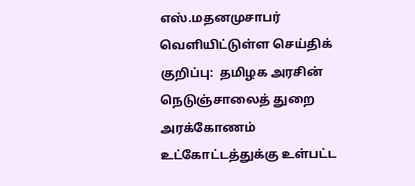எஸ்.மதனமுசாபர் வெளியிட்டுள்ள செய்திக் குறிப்பு:  தமிழக அரசின் நெடுஞ்சாலைத் துறை அரக்கோணம் உட்கோட்டத்துக்கு உள்பட்ட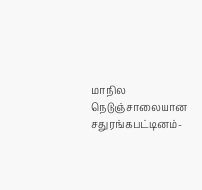மாநில நெடுஞ்சாலையான சதுரங்கபட்டினம்-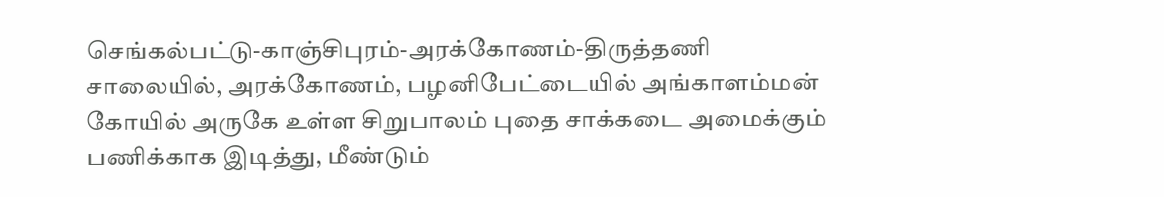செங்கல்பட்டு-காஞ்சிபுரம்-அரக்கோணம்-திருத்தணி சாலையில், அரக்கோணம், பழனிபேட்டையில் அங்காளம்மன் கோயில் அருகே உள்ள சிறுபாலம் புதை சாக்கடை அமைக்கும் பணிக்காக இடித்து, மீண்டும்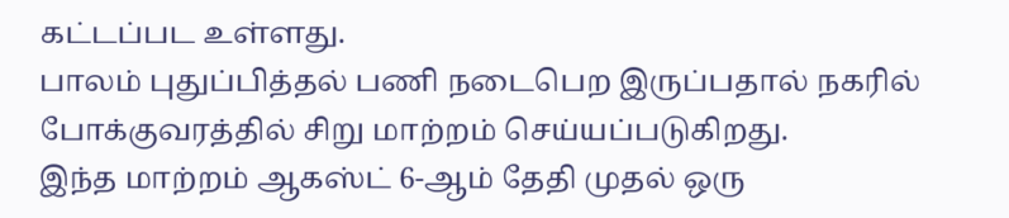கட்டப்பட உள்ளது.
பாலம் புதுப்பித்தல் பணி நடைபெற இருப்பதால் நகரில் போக்குவரத்தில் சிறு மாற்றம் செய்யப்படுகிறது.
இந்த மாற்றம் ஆகஸ்ட் 6-ஆம் தேதி முதல் ஒரு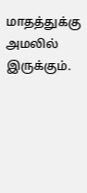மாதத்துக்கு அமலில் இருக்கும்.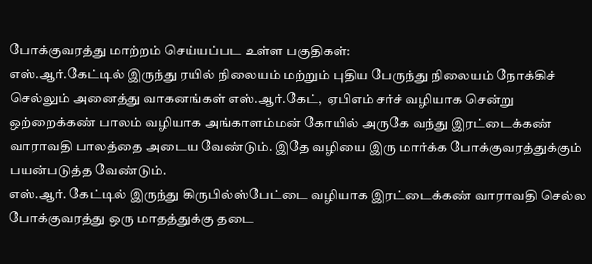போக்குவரத்து மாற்றம் செய்யப்பட உள்ள பகுதிகள்:
எஸ்.ஆர்.கேட்டில் இருந்து ரயில் நிலையம் மற்றும் புதிய பேருந்து நிலையம் நோக்கிச் செல்லும் அனைத்து வாகனங்கள் எஸ்.ஆர்.கேட்,  ஏபிஎம் சர்ச் வழியாக சென்று ஒற்றைக்கண் பாலம் வழியாக அங்காளம்மன் கோயில் அருகே வந்து இரட்டைக்கண் வாராவதி பாலத்தை அடைய வேண்டும். இதே வழியை இரு மார்க்க போக்குவரத்துக்கும் பயன்படுத்த வேண்டும்.
எஸ்.ஆர். கேட்டில் இருந்து கிருபில்ஸ்பேட்டை வழியாக இரட்டைக்கண் வாராவதி செல்ல போக்குவரத்து ஒரு மாதத்துக்கு தடை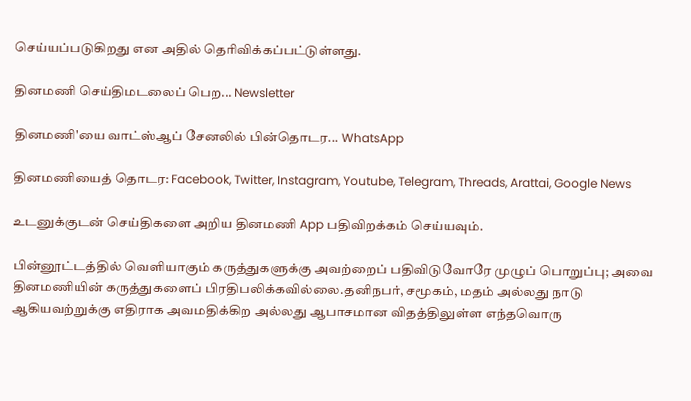செய்யப்படுகிறது என அதில் தெரிவிக்கப்பட்டுள்ளது.

தினமணி செய்திமடலைப் பெற... Newsletter

தினமணி'யை வாட்ஸ்ஆப் சேனலில் பின்தொடர... WhatsApp

தினமணியைத் தொடர: Facebook, Twitter, Instagram, Youtube, Telegram, Threads, Arattai, Google News

உடனுக்குடன் செய்திகளை அறிய தினமணி App பதிவிறக்கம் செய்யவும்.

பின்னூட்டத்தில் வெளியாகும் கருத்துகளுக்கு அவற்றைப் பதிவிடுவோரே முழுப் பொறுப்பு; அவை தினமணியின் கருத்துகளைப் பிரதிபலிக்கவில்லை.தனிநபர், சமூகம், மதம் அல்லது நாடு ஆகியவற்றுக்கு எதிராக அவமதிக்கிற அல்லது ஆபாசமான விதத்திலுள்ள எந்தவொரு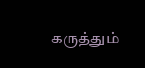கருத்தும்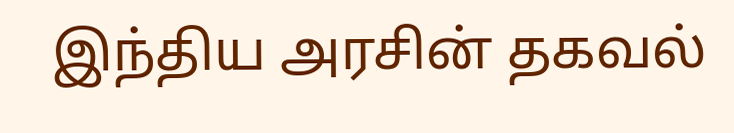இந்திய அரசின் தகவல்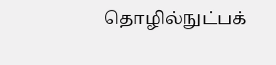தொழில்நுட்பக்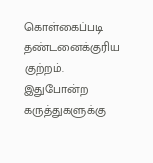கொள்கைப்படி தண்டனைக்குரிய குற்றம். இதுபோன்ற கருத்துகளுக்கு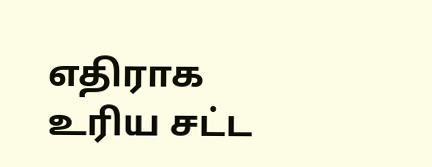எதிராக உரிய சட்ட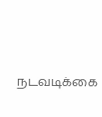நடவடிக்கை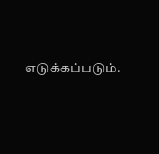எடுக்கப்படும்.